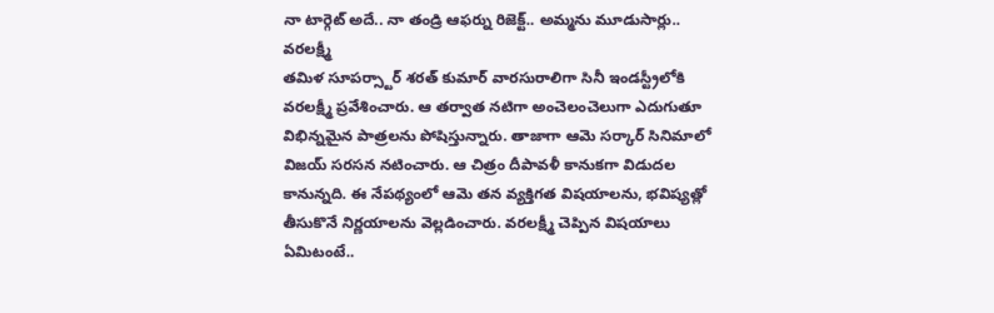నా టార్గెట్ అదే.. నా తండ్రి ఆఫర్ను రిజెక్ట్.. అమ్మను మూడుసార్లు.. వరలక్ష్మీ
తమిళ సూపర్స్టార్ శరత్ కుమార్ వారసురాలిగా సినీ ఇండస్ట్రీలోకి వరలక్ష్మీ ప్రవేశించారు. ఆ తర్వాత నటిగా అంచెలంచెలుగా ఎదుగుతూ విభిన్నమైన పాత్రలను పోషిస్తున్నారు. తాజాగా ఆమె సర్కార్ సినిమాలో విజయ్ సరసన నటించారు. ఆ చిత్రం దీపావళీ కానుకగా విడుదల కానున్నది. ఈ నేపథ్యంలో ఆమె తన వ్యక్తిగత విషయాలను, భవిష్యత్లో తీసుకొనే నిర్ణయాలను వెల్లడించారు. వరలక్ష్మీ చెప్పిన విషయాలు ఏమిటంటే..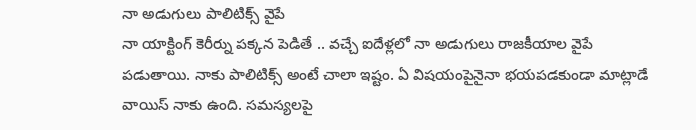నా అడుగులు పాలిటిక్స్ వైపే
నా యాక్టింగ్ కెరీర్ను పక్కన పెడితే .. వచ్చే ఐదేళ్లలో నా అడుగులు రాజకీయాల వైపే పడుతాయి. నాకు పాలిటిక్స్ అంటే చాలా ఇష్టం. ఏ విషయంపైనైనా భయపడకుండా మాట్లాడే వాయిస్ నాకు ఉంది. సమస్యలపై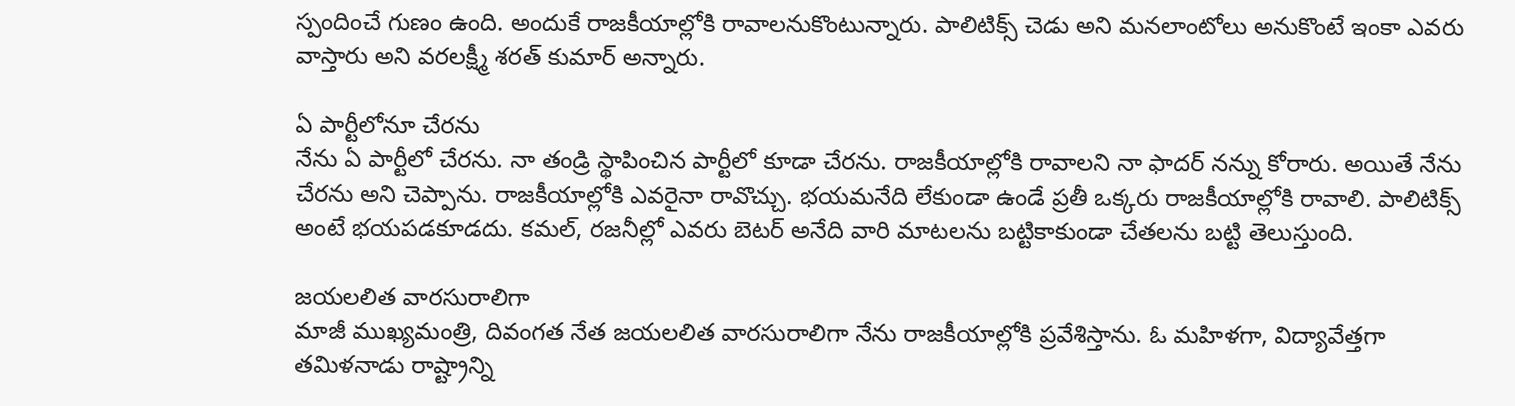స్పందించే గుణం ఉంది. అందుకే రాజకీయాల్లోకి రావాలనుకొంటున్నారు. పాలిటిక్స్ చెడు అని మనలాంటోలు అనుకొంటే ఇంకా ఎవరు వాస్తారు అని వరలక్ష్మీ శరత్ కుమార్ అన్నారు.

ఏ పార్టీలోనూ చేరను
నేను ఏ పార్టీలో చేరను. నా తండ్రి స్థాపించిన పార్టీలో కూడా చేరను. రాజకీయాల్లోకి రావాలని నా ఫాదర్ నన్ను కోరారు. అయితే నేను చేరను అని చెప్పాను. రాజకీయాల్లోకి ఎవరైనా రావొచ్చు. భయమనేది లేకుండా ఉండే ప్రతీ ఒక్కరు రాజకీయాల్లోకి రావాలి. పాలిటిక్స్ అంటే భయపడకూడదు. కమల్, రజనీల్లో ఎవరు బెటర్ అనేది వారి మాటలను బట్టికాకుండా చేతలను బట్టి తెలుస్తుంది.

జయలలిత వారసురాలిగా
మాజీ ముఖ్యమంత్రి, దివంగత నేత జయలలిత వారసురాలిగా నేను రాజకీయాల్లోకి ప్రవేశిస్తాను. ఓ మహిళగా, విద్యావేత్తగా తమిళనాడు రాష్ట్రాన్ని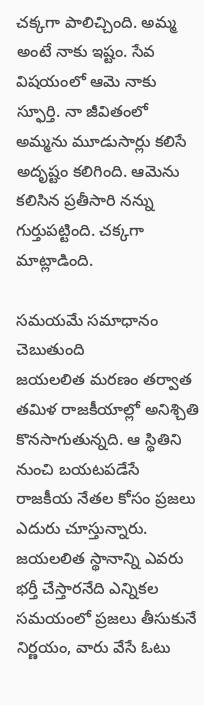చక్కగా పాలిచ్చింది. అమ్మ అంటే నాకు ఇష్టం. సేవ విషయంలో ఆమె నాకు స్ఫూర్తి. నా జీవితంలో అమ్మను మూడుసార్లు కలిసే అదృష్టం కలిగింది. ఆమెను కలిసిన ప్రతీసారి నన్ను గుర్తుపట్టింది. చక్కగా మాట్లాడింది.

సమయమే సమాధానం చెబుతుంది
జయలలిత మరణం తర్వాత తమిళ రాజకీయాల్లో అనిశ్చితి కొనసాగుతున్నది. ఆ స్థితిని నుంచి బయటపడేసే రాజకీయ నేతల కోసం ప్రజలు ఎదురు చూస్తున్నారు. జయలలిత స్థానాన్ని ఎవరు భర్తీ చేస్తారనేది ఎన్నికల సమయంలో ప్రజలు తీసుకునే నిర్ణయం, వారు వేసే ఓటు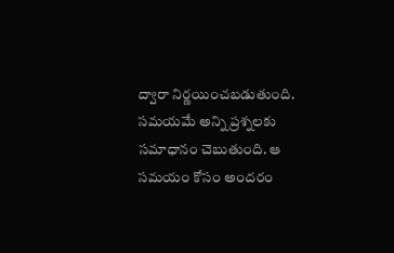ద్వారా నిర్ణయించబడుతుంది. సమయమే అన్ని ప్రశ్నలకు సమాధానం చెబుతుంది. ఆ సమయం కోసం అందరం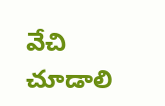వేచి చూడాలి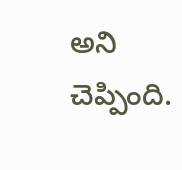అని చెప్పింది.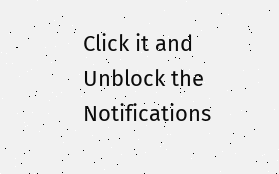Click it and Unblock the Notifications